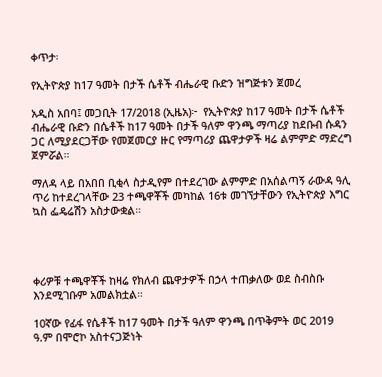ቀጥታ፡

የኢትዮጵያ ከ17 ዓመት በታች ሴቶች ብሔራዊ ቡድን ዝግጅቱን ጀመረ

አዲስ አበባ፤ መጋቢት 17/2018 (ኢዜአ)፦  የኢትዮጵያ ከ17 ዓመት በታች ሴቶች ብሔራዊ ቡድን በሴቶች ከ17 ዓመት በታች ዓለም ዋንጫ ማጣሪያ ከደቡብ ሱዳን ጋር ለሚያደርጋቸው የመጀመርያ ዙር የማጣሪያ ጨዋታዎች ዛሬ ልምምድ ማድረግ ጀምሯል።

ማለዳ ላይ በአበበ ቢቂላ ስታዲየም በተደረገው ልምምድ በአሰልጣኝ ራውዳ ዓሊ ጥሪ ከተደረገላቸው 23 ተጫዋቾች መካከል 16ቱ መገኘታቸውን የኢትዮጵያ እግር ኳስ ፌዴሬሽን አስታውቋል።




ቀሪዎቹ ተጫዋቾች ከዛሬ የክለብ ጨዋታዎች በኃላ ተጠቃለው ወደ ስብስቡ እንደሚገቡም አመልክቷል።

10ኛው የፊፋ የሴቶች ከ17 ዓመት በታች ዓለም ዋንጫ በጥቅምት ወር 2019 ዓ.ም በሞሮኮ አስተናጋጅነት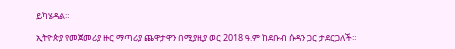ይካሄዳል።

ኢትዮጵያ የመጀመሪያ ዙር ማጣሪያ ጨዋታዋን በሚያዚያ ወር 2018 ዓ.ም ከደቡብ ሱዳን ጋር ታደርጋለች።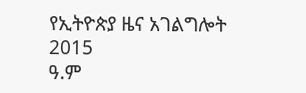የኢትዮጵያ ዜና አገልግሎት
2015
ዓ.ም